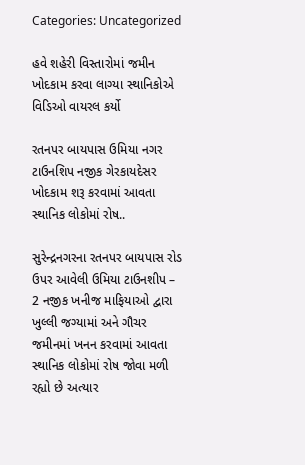Categories: Uncategorized

હવે શહેરી વિસ્તારોમાં જમીન ખોદકામ કરવા લાગ્યા સ્થાનિકોએ વિડિઓ વાયરલ કર્યો

રતનપર બાયપાસ ઉમિયા નગર ટાઉનશિપ નજીક ગેરકાયદેસર ખોદકામ શરૂ કરવામાં આવતા સ્થાનિક લોકોમાં રોષ..

સુરેન્દ્રનગરના રતનપર બાયપાસ રોડ ઉપર આવેલી ઉમિયા ટાઉનશીપ – 2 નજીક ખનીજ માફિયાઓ દ્વારા ખુલ્લી જગ્યામાં અને ગૌચર જમીનમાં ખનન કરવામાં આવતા સ્થાનિક લોકોમાં રોષ જોવા મળી રહ્યો છે અત્યાર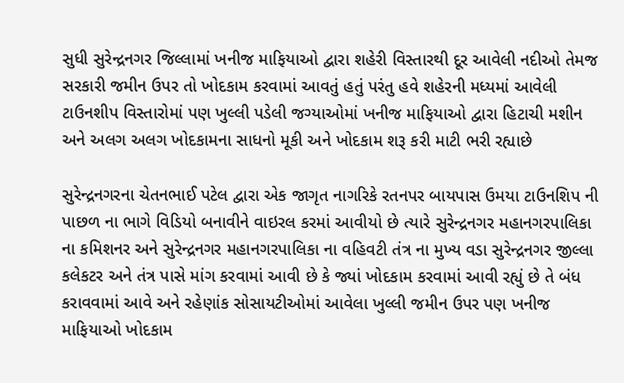સુધી સુરેન્દ્રનગર જિલ્લામાં ખનીજ માફિયાઓ દ્વારા શહેરી વિસ્તારથી દૂર આવેલી નદીઓ તેમજ સરકારી જમીન ઉપર તો ખોદકામ કરવામાં આવતું હતું પરંતુ હવે શહેરની મધ્યમાં આવેલી ટાઉનશીપ વિસ્તારોમાં પણ ખુલ્લી પડેલી જગ્યાઓમાં ખનીજ માફિયાઓ દ્વારા હિટાચી મશીન અને અલગ અલગ ખોદકામના સાધનો મૂકી અને ખોદકામ શરૂ કરી માટી ભરી રહ્યાછે

સુરેન્દ્રનગરના ચેતનભાઈ પટેલ દ્વારા એક જાગૃત નાગરિકે રતનપર બાયપાસ ઉમયા ટાઉનશિપ ની પાછળ ના ભાગે વિડિયો બનાવીને વાઇરલ કરમાં આવીયો છે ત્યારે સુરેન્દ્રનગર મહાનગરપાલિકા ના કમિશનર અને સુરેન્દ્રનગર મહાનગરપાલિકા ના વહિવટી તંત્ર ના મુખ્ય વડા સુરેન્દ્રનગર જીલ્લા કલેકટર અને તંત્ર પાસે માંગ કરવામાં આવી છે કે જ્યાં ખોદકામ કરવામાં આવી રહ્યું છે તે બંધ કરાવવામાં આવે અને રહેણાંક સોસાયટીઓમાં આવેલા ખુલ્લી જમીન ઉપર પણ ખનીજ માફિયાઓ ખોદકામ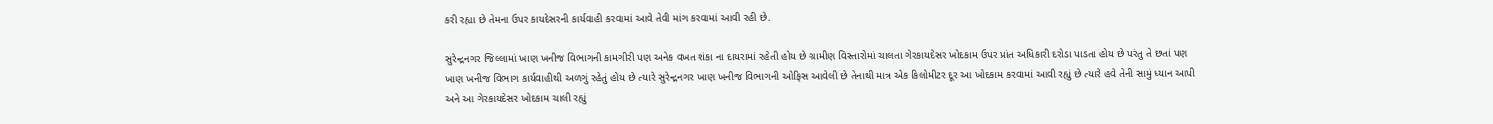કરી રહ્યા છે તેમના ઉપર કાયદેસરની કાર્યવાહી કરવામાં આવે તેવી માંગ કરવામાં આવી રહી છે.

સુરેન્દ્રનગર જિલ્લામાં ખાણ ખનીજ વિભાગની કામગીરી પણ અનેક વખત શંકા ના દાયરામાં રહેતી હોય છે ગ્રામીણ વિસ્તારોમાં ચાલતા ગેરકાયદેસર ખોદકામ ઉપર પ્રાંત અધિકારી દરોડા પાડતા હોય છે પરંતુ તે છતાં પણ ખાણ ખનીજ વિભાગ કાર્યવાહીથી અળગું રહેતું હોય છે ત્યારે સુરેન્દ્રનગર ખાણ ખનીજ વિભાગની ઓફિસ આવેલી છે તેનાથી માત્ર એક કિલોમીટર દૂર આ ખોદકામ કરવામાં આવી રહ્યું છે ત્યારે હવે તેની સામું ધ્યાન આપી અને આ ગેરકાયદેસર ખોદકામ ચાલી રહ્યું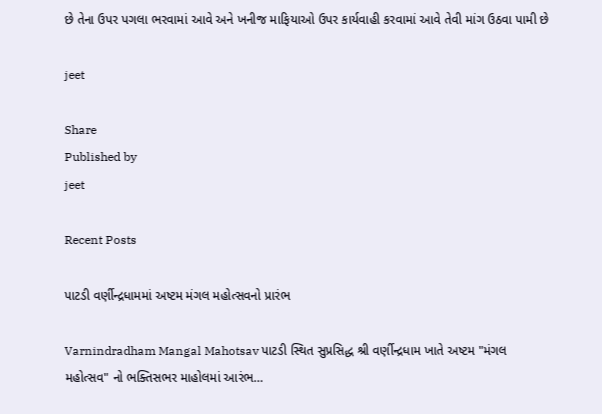છે તેના ઉપર પગલા ભરવામાં આવે અને ખનીજ માફિયાઓ ઉપર કાર્યવાહી કરવામાં આવે તેવી માંગ ઉઠવા પામી છે

jeet

Share
Published by
jeet

Recent Posts

પાટડી વર્ણીન્દ્રધામમાં અષ્ટમ મંગલ મહોત્સવનો પ્રારંભ

Varnindradham Mangal Mahotsav પાટડી સ્થિત સુપ્રસિદ્ધ શ્રી વર્ણીન્દ્રધામ ખાતે અષ્ટમ "મંગલ મહોત્સવ" નો ભક્તિસભર માહોલમાં આરંભ…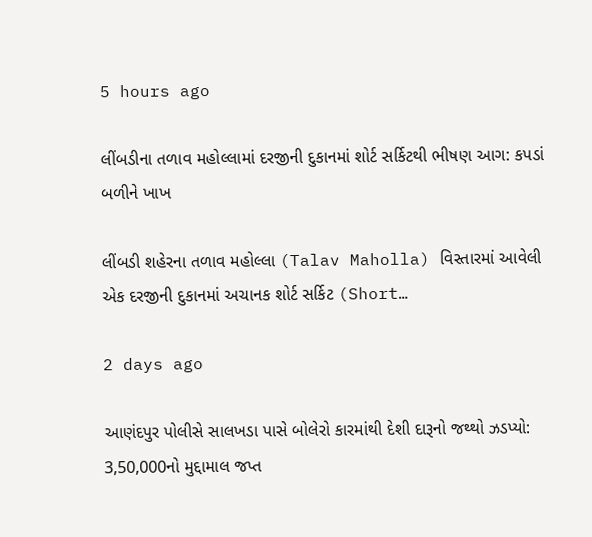5 hours ago

લીંબડીના તળાવ મહોલ્લામાં દરજીની દુકાનમાં શોર્ટ સર્કિટથી ભીષણ આગ: કપડાં બળીને ખાખ

લીંબડી શહેરના તળાવ મહોલ્લા (Talav Maholla) વિસ્તારમાં આવેલી એક દરજીની દુકાનમાં અચાનક શોર્ટ સર્કિટ (Short…

2 days ago

આણંદપુર પોલીસે સાલખડા પાસે બોલેરો કારમાંથી દેશી દારૂનો જથ્થો ઝડપ્યો: 3,50,000નો મુદ્દામાલ જપ્ત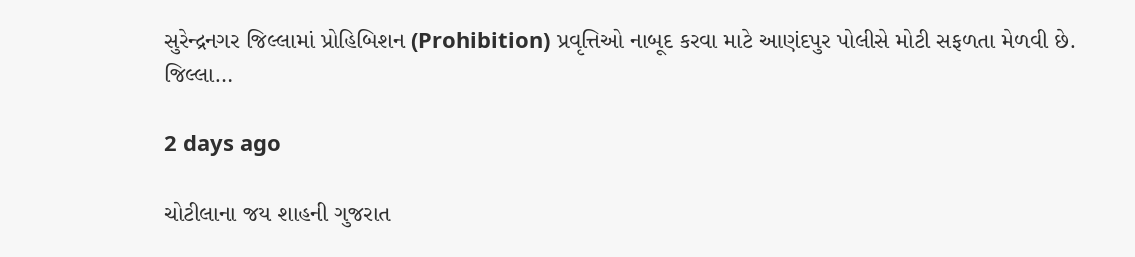સુરેન્દ્રનગર જિલ્લામાં પ્રોહિબિશન (Prohibition) પ્રવૃત્તિઓ નાબૂદ કરવા માટે આણંદપુર પોલીસે મોટી સફળતા મેળવી છે. જિલ્લા…

2 days ago

ચોટીલાના જય શાહની ગુજરાત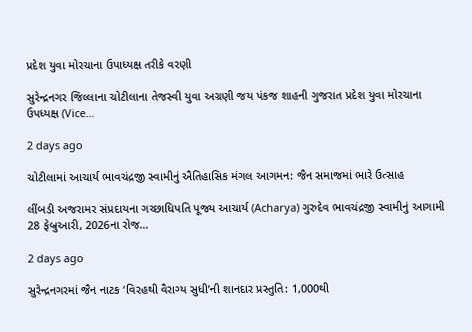પ્રદેશ યુવા મોરચાના ઉપાધ્યક્ષ તરીકે વરણી

સુરેન્દ્રનગર જિલ્લાના ચોટીલાના તેજસ્વી યુવા અગ્રણી જય પંકજ શાહની ગુજરાત પ્રદેશ યુવા મોરચાના ઉપધ્યક્ષ (Vice…

2 days ago

ચોટીલામાં આચાર્ય ભાવચંદ્રજી સ્વામીનું ઐતિહાસિક મંગલ આગમન: જૈન સમાજમાં ભારે ઉત્સાહ

લીંબડી અજરામર સંપ્રદાયના ગચ્છાધિપતિ પૂજ્ય આચાર્ય (Acharya) ગુરુદેવ ભાવચંદ્રજી સ્વામીનું આગામી 28 ફેબ્રુઆરી, 2026ના રોજ…

2 days ago

સુરેન્દ્રનગરમાં જૈન નાટક ‘વિરહથી વૈરાગ્ય સુધી’ની શાનદાર પ્રસ્તુતિ: 1,000થી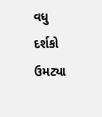વધુ દર્શકો ઉમટ્યા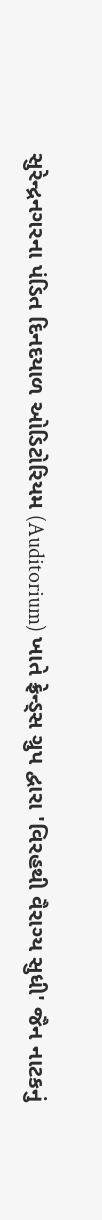સુરેન્દ્રનગરના પંડિત દિનદયાળ ઓડિટોરિયમ (Auditorium) ખાતે ફ્રેન્ડ્સ ગ્રુપ દ્વારા 'વિરહથી વૈરાગ્ય સુધી' જૈન નાટકનું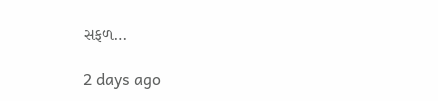સફળ…

2 days ago